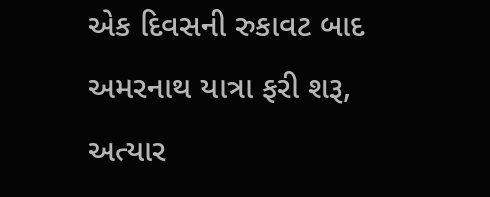એક દિવસની રુકાવટ બાદ અમરનાથ યાત્રા ફરી શરૂ, અત્યાર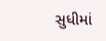સુધીમાં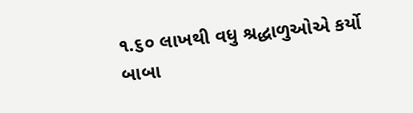૧.૬૦ લાખથી વધુ શ્રદ્ધાળુઓએ કર્યો બાબા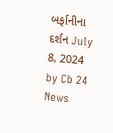બર્ફાનીના દર્શન July 8, 2024 by Cb 24 News